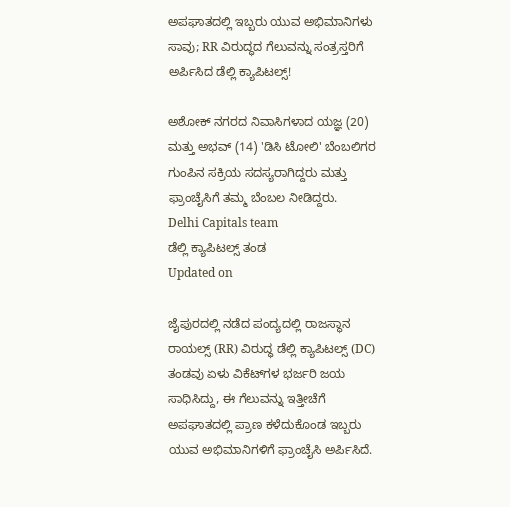ಅಪಘಾತದಲ್ಲಿ ಇಬ್ಬರು ಯುವ ಅಭಿಮಾನಿಗಳು ಸಾವು; RR ವಿರುದ್ಧದ ಗೆಲುವನ್ನು ಸಂತ್ರಸ್ತರಿಗೆ ಅರ್ಪಿಸಿದ ಡೆಲ್ಲಿ ಕ್ಯಾಪಿಟಲ್ಸ್!

ಅಶೋಕ್ ನಗರದ ನಿವಾಸಿಗಳಾದ ಯಜ್ಞ (20) ಮತ್ತು ಅಭವ್ (14) 'ಡಿಸಿ ಟೋಲಿ' ಬೆಂಬಲಿಗರ ಗುಂಪಿನ ಸಕ್ರಿಯ ಸದಸ್ಯರಾಗಿದ್ದರು ಮತ್ತು ಫ್ರಾಂಚೈಸಿಗೆ ತಮ್ಮ ಬೆಂಬಲ ನೀಡಿದ್ದರು.
Delhi Capitals team
ಡೆಲ್ಲಿ ಕ್ಯಾಪಿಟಲ್ಸ್ ತಂಡ
Updated on

ಜೈಪುರದಲ್ಲಿ ನಡೆದ ಪಂದ್ಯದಲ್ಲಿ ರಾಜಸ್ಥಾನ ರಾಯಲ್ಸ್ (RR) ವಿರುದ್ಧ ಡೆಲ್ಲಿ ಕ್ಯಾಪಿಟಲ್ಸ್ (DC) ತಂಡವು ಏಳು ವಿಕೆಟ್‌ಗಳ ಭರ್ಜರಿ ಜಯ ಸಾಧಿಸಿದ್ದು, ಈ ಗೆಲುವನ್ನು ಇತ್ತೀಚೆಗೆ ಅಪಘಾತದಲ್ಲಿ ಪ್ರಾಣ ಕಳೆದುಕೊಂಡ ಇಬ್ಬರು ಯುವ ಅಭಿಮಾನಿಗಳಿಗೆ ಫ್ರಾಂಚೈಸಿ ಅರ್ಪಿಸಿದೆ.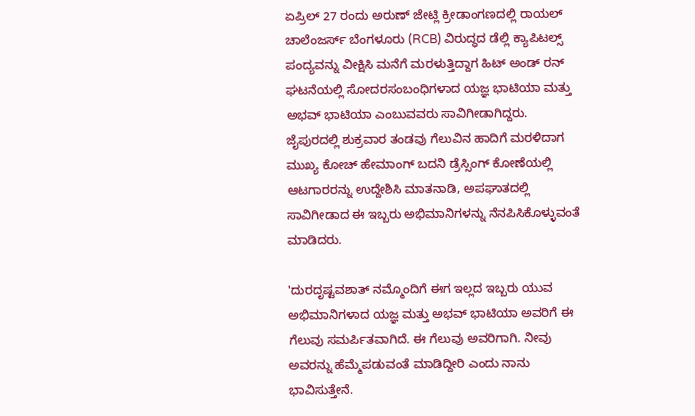ಏಪ್ರಿಲ್ 27 ರಂದು ಅರುಣ್ ಜೇಟ್ಲಿ ಕ್ರೀಡಾಂಗಣದಲ್ಲಿ ರಾಯಲ್ ಚಾಲೆಂಜರ್ಸ್ ಬೆಂಗಳೂರು (RCB) ವಿರುದ್ಧದ ಡೆಲ್ಲಿ ಕ್ಯಾಪಿಟಲ್ಸ್ ಪಂದ್ಯವನ್ನು ವೀಕ್ಷಿಸಿ ಮನೆಗೆ ಮರಳುತ್ತಿದ್ದಾಗ ಹಿಟ್ ಅಂಡ್ ರನ್ ಘಟನೆಯಲ್ಲಿ ಸೋದರಸಂಬಂಧಿಗಳಾದ ಯಜ್ಞ ಭಾಟಿಯಾ ಮತ್ತು ಅಭವ್ ಭಾಟಿಯಾ ಎಂಬುವವರು ಸಾವಿಗೀಡಾಗಿದ್ದರು. ಜೈಪುರದಲ್ಲಿ ಶುಕ್ರವಾರ ತಂಡವು ಗೆಲುವಿನ ಹಾದಿಗೆ ಮರಳಿದಾಗ ಮುಖ್ಯ ಕೋಚ್ ಹೇಮಾಂಗ್ ಬದನಿ ಡ್ರೆಸ್ಸಿಂಗ್ ಕೋಣೆಯಲ್ಲಿ ಆಟಗಾರರನ್ನು ಉದ್ದೇಶಿಸಿ ಮಾತನಾಡಿ, ಅಪಘಾತದಲ್ಲಿ ಸಾವಿಗೀಡಾದ ಈ ಇಬ್ಬರು ಅಭಿಮಾನಿಗಳನ್ನು ನೆನಪಿಸಿಕೊಳ್ಳುವಂತೆ ಮಾಡಿದರು.

'ದುರದೃಷ್ಟವಶಾತ್ ನಮ್ಮೊಂದಿಗೆ ಈಗ ಇಲ್ಲದ ಇಬ್ಬರು ಯುವ ಅಭಿಮಾನಿಗಳಾದ ಯಜ್ಞ ಮತ್ತು ಅಭವ್ ಭಾಟಿಯಾ ಅವರಿಗೆ ಈ ಗೆಲುವು ಸಮರ್ಪಿತವಾಗಿದೆ. ಈ ಗೆಲುವು ಅವರಿಗಾಗಿ. ನೀವು ಅವರನ್ನು ಹೆಮ್ಮೆಪಡುವಂತೆ ಮಾಡಿದ್ದೀರಿ ಎಂದು ನಾನು ಭಾವಿಸುತ್ತೇನೆ.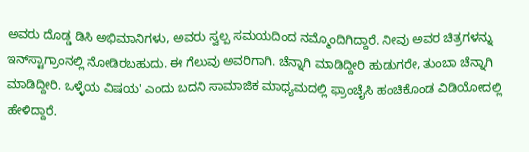ಅವರು ದೊಡ್ಡ ಡಿಸಿ ಅಭಿಮಾನಿಗಳು, ಅವರು ಸ್ವಲ್ಪ ಸಮಯದಿಂದ ನಮ್ಮೊಂದಿಗಿದ್ದಾರೆ. ನೀವು ಅವರ ಚಿತ್ರಗಳನ್ನು ಇನ್‌ಸ್ಟಾಗ್ರಾಂನಲ್ಲಿ ನೋಡಿರಬಹುದು. ಈ ಗೆಲುವು ಅವರಿಗಾಗಿ. ಚೆನ್ನಾಗಿ ಮಾಡಿದ್ದೀರಿ ಹುಡುಗರೇ, ತುಂಬಾ ಚೆನ್ನಾಗಿ ಮಾಡಿದ್ದೀರಿ. ಒಳ್ಳೆಯ ವಿಷಯ' ಎಂದು ಬದನಿ ಸಾಮಾಜಿಕ ಮಾಧ್ಯಮದಲ್ಲಿ ಫ್ರಾಂಚೈಸಿ ಹಂಚಿಕೊಂಡ ವಿಡಿಯೋದಲ್ಲಿ ಹೇಳಿದ್ದಾರೆ.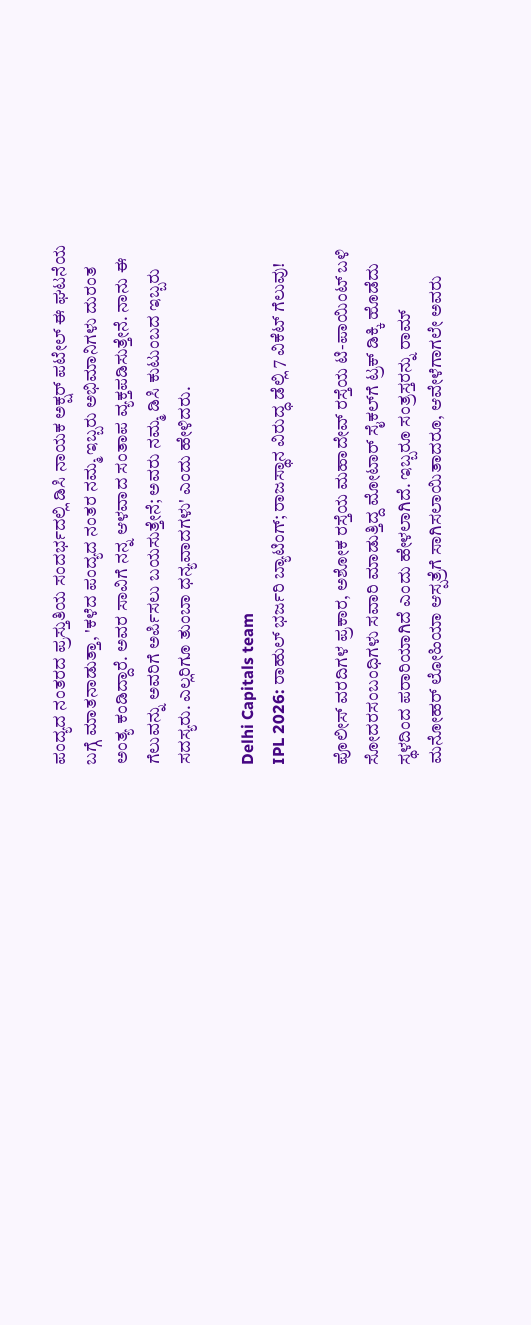ಪಂದ್ಯದ ನಂತರದ ಪ್ರಸ್ತುತಿಯ ಸಂದರ್ಭದಲ್ಲಿ ಡಿಸಿ ನಾಯಕ ಅಕ್ಷರ್ ಪಟೇಲ್ ಈ ಘಟನೆಯ ಬಗ್ಗೆ ಮಾತನಾಡುತ್ತಾ, 'ಕಳೆದ ಪಂದ್ಯದ ನಂತರ ನಮ್ಮ ಇಬ್ಬರು ಅಭಿಮಾನಿಗಳು ದುರಂತ ಅಂತ್ಯ ಕಂಡಿದ್ದಾರೆ. ಅವರ ಸಾವಿಗೆ ನನ್ನ ಆಳವಾದ ಸಂತಾಪ ವ್ಯಕ್ತಪಡಿಸುತ್ತೇನೆ. ನಾನು ಈ ಗೆಲುವನ್ನು ಅವರಿಗೆ ಅರ್ಪಿಸಲು ಬಯಸುತ್ತೇನೆ; ಅವರು ನಮ್ಮ ಡಿಸಿ ಕುಟುಂಬದ ಇಬ್ಬರು ಸದಸ್ಯರು. ಎಲ್ಲರಿಗೂ ತುಂಬಾ ಧನ್ಯವಾದಗಳು' ಎಂದು ಹೇಳಿದರು.

Delhi Capitals team
IPL 2026: ರಾಹುಲ್ ಭರ್ಜರಿ ಬ್ಯಾಟಿಂಗ್; ರಾಜಸ್ಥಾನ ವಿರುದ್ಧ ಡೆಲ್ಲಿ 7 ವಿಕೆಟ್ ಗೆಲುವು!

ಪೊಲೀಸ್ ವರದಿಗಳ ಪ್ರಕಾರ, ಅಶೋಕ ರಸ್ತೆಯ ಮಹಾದೇವ್ ರಸ್ತೆಯ ಟಿ-ಪಾಯಿಂಟ್ ಬಳಿ ಸೋದರಸಂಬಂಧಿಗಳು ಸವಾರಿ ಮಾಡುತ್ತಿದ್ದ ಮೋಟಾರ್ ಸೈಕಲ್‌ಗೆ ಟ್ರಕ್ ಡಿಕ್ಕಿ ಹೊಡೆದು ಸ್ಥಳದಿಂದ ಪರಾರಿಯಾಗಿದೆ ಎಂದು ಹೇಳಲಾಗಿದೆ. ಇಬ್ಬರೂ ಸಂತ್ರಸ್ತರನ್ನು ರಾಮ್ ಮನೋಹರ್ ಲೋಹಿಯಾ ಆಸ್ಪತ್ರೆಗೆ ಸಾಗಿಸಲಾಯಿತಾದರೂ, ಆವೇಳೆಗಾಗಲೇ ಅವರು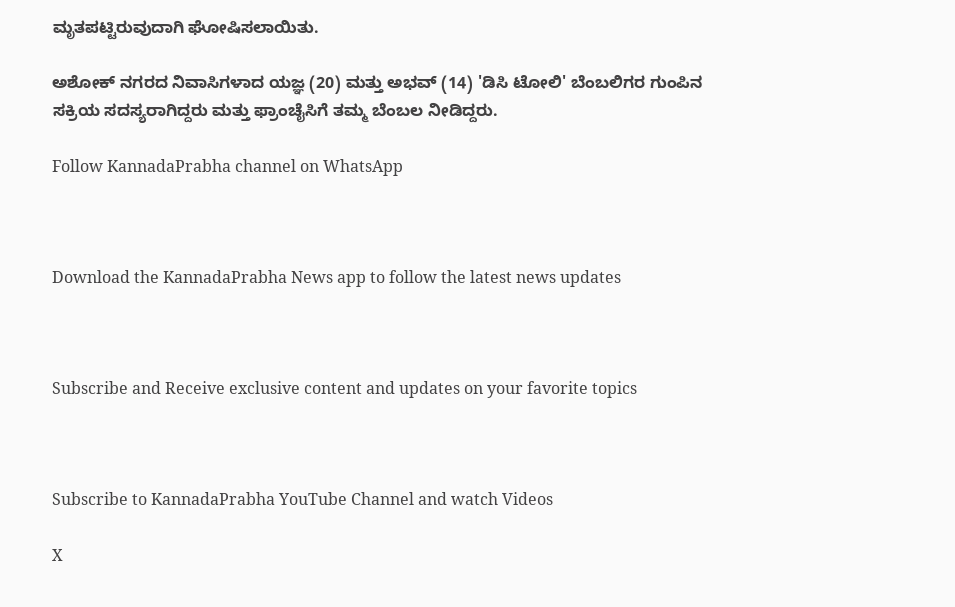ಮೃತಪಟ್ಟಿರುವುದಾಗಿ ಘೋಷಿಸಲಾಯಿತು.

ಅಶೋಕ್ ನಗರದ ನಿವಾಸಿಗಳಾದ ಯಜ್ಞ (20) ಮತ್ತು ಅಭವ್ (14) 'ಡಿಸಿ ಟೋಲಿ' ಬೆಂಬಲಿಗರ ಗುಂಪಿನ ಸಕ್ರಿಯ ಸದಸ್ಯರಾಗಿದ್ದರು ಮತ್ತು ಫ್ರಾಂಚೈಸಿಗೆ ತಮ್ಮ ಬೆಂಬಲ ನೀಡಿದ್ದರು.

Follow KannadaPrabha channel on WhatsApp



Download the KannadaPrabha News app to follow the latest news updates



Subscribe and Receive exclusive content and updates on your favorite topics



Subscribe to KannadaPrabha YouTube Channel and watch Videos

X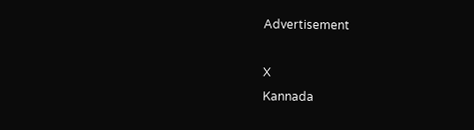Advertisement

X
Kannada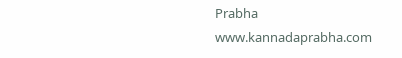Prabha
www.kannadaprabha.com